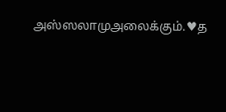அஸ்ஸலாமுஅலைக்கும்.♥த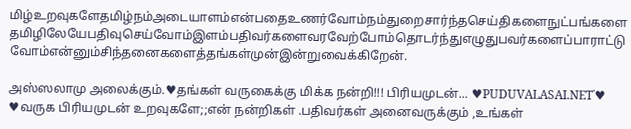மிழ்உறவுகளேதமிழ்நம்அடையாளம்என்பதைஉணர்வோம்நம்துறைசார்ந்தசெய்திகளைநுட்பங்களைதமிழிலேயேபதிவுசெய்வோம்இளம்பதிவர்களைவரவேற்போம்தொடர்ந்துஎழுதுபவர்களைப்பாராட்டுவோம்என்னும்சிந்தனைகளைத்தங்கள்முன்இன்றுவைக்கிறேன்.

அஸ்ஸலாமு அலைக்கும்.♥தங்கள் வருகைக்கு மிக்க நன்றி!!! பிரியமுடன்... ♥PUDUVALASAI.NET˙♥ ♥வருக பிரியமுடன் உறவுகளே;;என் நன்றிகள் .பதிவர்கள் அனைவருக்கும் ,உங்கள்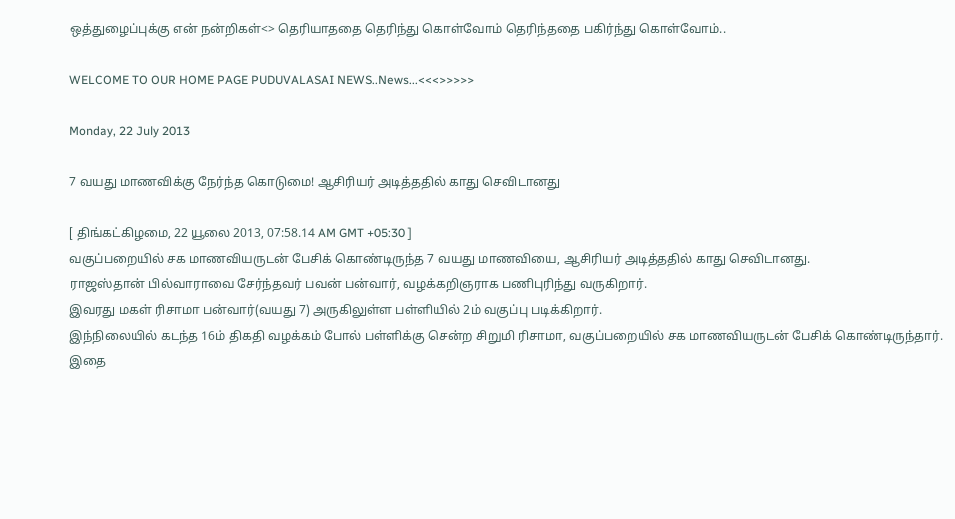ஒத்துழைப்புக்கு என் நன்றிகள்<> தெரியாததை தெரிந்து கொள்வோம் தெரிந்ததை பகிர்ந்து கொள்வோம்..

WELCOME TO OUR HOME PAGE PUDUVALASAI NEWS..News...<<<>>>>>

Monday, 22 July 2013

7 வயது மாணவிக்கு நேர்ந்த கொடுமை! ஆசிரியர் அடித்ததில் காது செவிடானது

[ திங்கட்கிழமை, 22 யூலை 2013, 07:58.14 AM GMT +05:30 ]
வகுப்பறையில் சக மாணவியருடன் பேசிக் கொண்டிருந்த 7 வயது மாணவியை, ஆசிரியர் அடித்ததில் காது செவிடானது.
ராஜஸ்தான் பில்வாராவை சேர்ந்தவர் பவன் பன்வார், வழக்கறிஞராக பணிபுரிந்து வருகிறார்.
இவரது மகள் ரிசாமா பன்வார்(வயது 7) அருகிலுள்ள பள்ளியில் 2ம் வகுப்பு படிக்கிறார்.
இந்நிலையில் கடந்த 16ம் திகதி வழக்கம் போல் பள்ளிக்கு சென்ற சிறுமி ரிசாமா, வகுப்பறையில் சக மாணவியருடன் பேசிக் கொண்டிருந்தார்.
இதை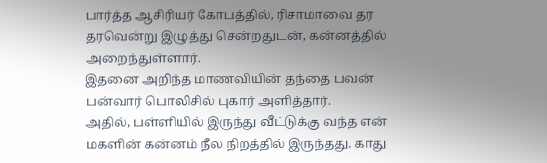பார்த்த ஆசிரியர் கோபத்தில், ரிசாமாவை தர தரவென்று இழுத்து சென்றதுடன், கன்னத்தில் அறைந்துள்ளார்.
இதனை அறிந்த மாணவியின் தந்தை பவன் பன்வார் பொலிசில் புகார் அளித்தார்.
அதில், பள்ளியில் இருந்து வீட்டுக்கு வந்த என் மகளின் கன்னம் நீல நிறத்தில் இருந்தது. காது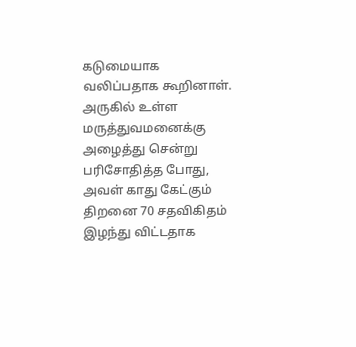கடுமையாக வலிப்பதாக கூறினாள்.
அருகில் உள்ள மருத்துவமனைக்கு அழைத்து சென்று பரிசோதித்த போது, அவள் காது கேட்கும் திறனை 70 சதவிகிதம் இழந்து விட்டதாக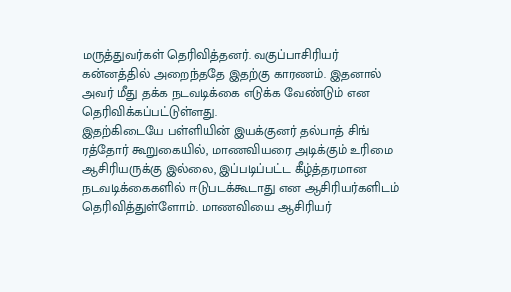மருத்துவர்கள் தெரிவித்தனர். வகுப்பாசிரியர் கன்னத்தில் அறைந்ததே இதற்கு காரணம். இதனால் அவர் மீது தக்க நடவடிக்கை எடுக்க வேண்டும் என தெரிவிக்கப்பட்டுள்ளது.
இதற்கிடையே பள்ளியின் இயக்குனர் தல்பாத் சிங் ரத்தோர் கூறுகையில், மாணவியரை அடிக்கும் உரிமை ஆசிரியருக்கு இல்லை, இப்படிப்பட்ட கீழ்த்தரமான நடவடிக்கைகளில் ஈடுபடக்கூடாது என ஆசிரியர்களிடம் தெரிவித்துள்ளோம். மாணவியை ஆசிரியர்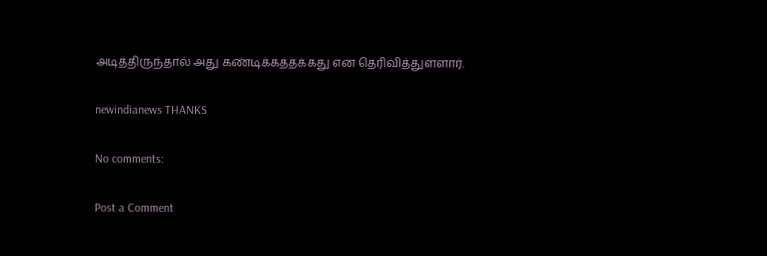அடித்திருந்தால் அது கண்டிக்கத்தக்கது என தெரிவித்துள்ளார்.

newindianews THANKS

No comments:

Post a Comment